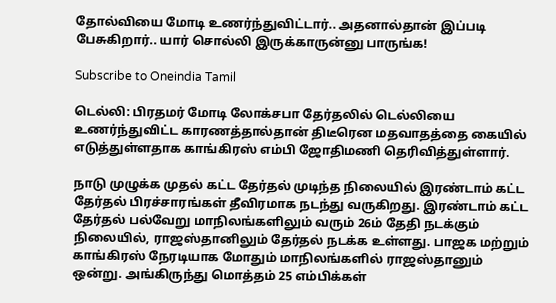தோல்வியை மோடி உணர்ந்துவிட்டார்.. அதனால்தான் இப்படி பேசுகிறார்.. யார் சொல்லி இருக்காருன்னு பாருங்க!

Subscribe to Oneindia Tamil

டெல்லி: பிரதமர் மோடி லோக்சபா தேர்தலில் டெல்லியை உணர்ந்துவிட்ட காரணத்தால்தான் திடீரென மதவாதத்தை கையில் எடுத்துள்ளதாக காங்கிரஸ் எம்பி ஜோதிமணி தெரிவித்துள்ளார்.

நாடு முழுக்க முதல் கட்ட தேர்தல் முடிந்த நிலையில் இரண்டாம் கட்ட தேர்தல் பிரச்சாரங்கள் தீவிரமாக நடந்து வருகிறது. இரண்டாம் கட்ட தேர்தல் பல்வேறு மாநிலங்களிலும் வரும் 26ம் தேதி நடக்கும் நிலையில், ராஜஸ்தானிலும் தேர்தல் நடக்க உள்ளது. பாஜக மற்றும் காங்கிரஸ் நேரடியாக மோதும் மாநிலங்களில் ராஜஸ்தானும் ஒன்று. அங்கிருந்து மொத்தம் 25 எம்பிக்கள்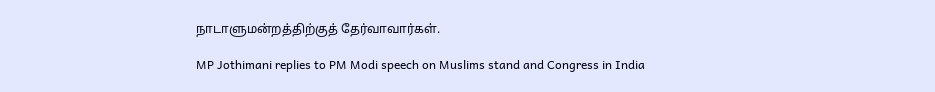நாடாளுமன்றத்திற்குத் தேர்வாவார்கள்.

MP Jothimani replies to PM Modi speech on Muslims stand and Congress in India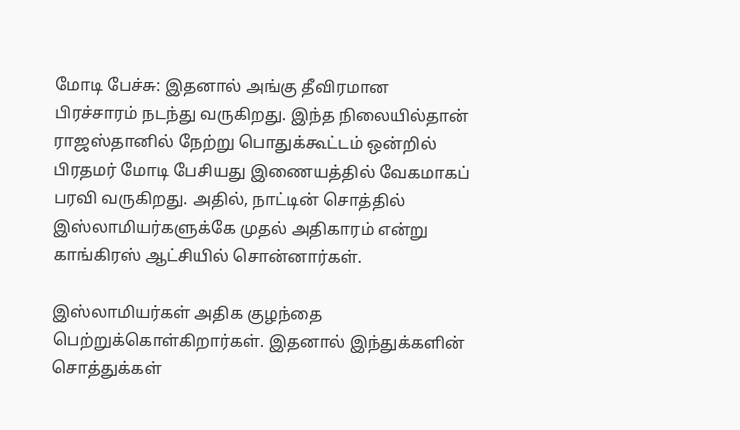மோடி பேச்சு: இதனால் அங்கு தீவிரமான பிரச்சாரம் நடந்து வருகிறது. இந்த நிலையில்தான் ராஜஸ்தானில் நேற்று பொதுக்கூட்டம் ஒன்றில் பிரதமர் மோடி பேசியது இணையத்தில் வேகமாகப் பரவி வருகிறது. அதில், நாட்டின் சொத்தில் இஸ்லாமியர்களுக்கே முதல் அதிகாரம் என்று காங்கிரஸ் ஆட்சியில் சொன்னார்கள்.

இஸ்லாமியர்கள் அதிக குழந்தை பெற்றுக்கொள்கிறார்கள். இதனால் இந்துக்களின் சொத்துக்கள்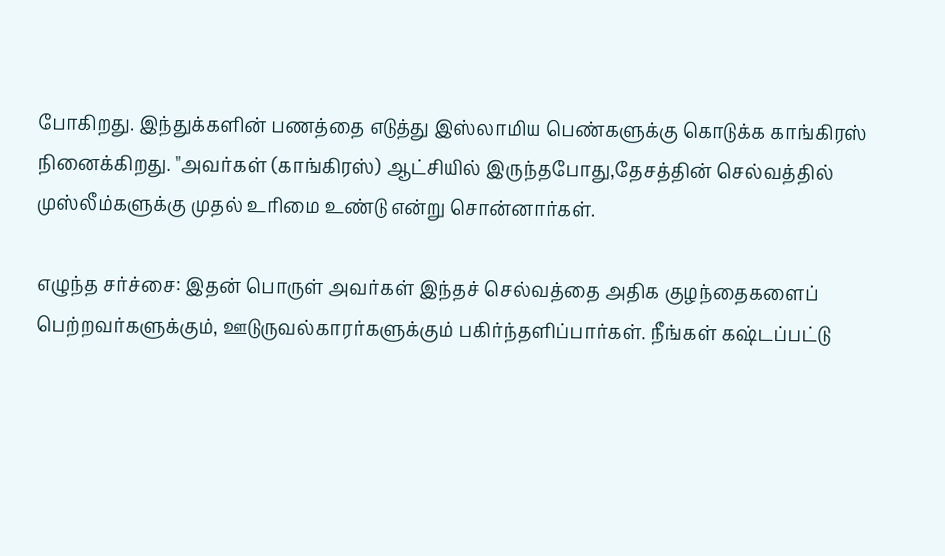போகிறது. இந்துக்களின் பணத்தை எடுத்து இஸ்லாமிய பெண்களுக்கு கொடுக்க காங்கிரஸ் நினைக்கிறது. "அவர்கள் (காங்கிரஸ்) ஆட்சியில் இருந்தபோது,தேசத்தின் செல்வத்தில் முஸ்லீம்களுக்கு முதல் உரிமை உண்டு என்று சொன்னார்கள்.

எழுந்த சர்ச்சை: இதன் பொருள் அவர்கள் இந்தச் செல்வத்தை அதிக குழந்தைகளைப் பெற்றவர்களுக்கும், ஊடுருவல்காரர்களுக்கும் பகிர்ந்தளிப்பார்கள். நீங்கள் கஷ்டப்பட்டு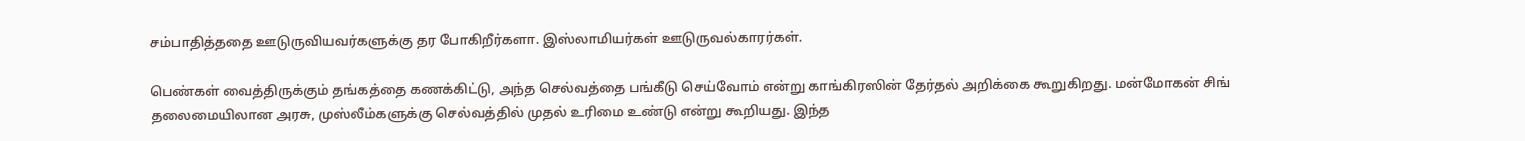சம்பாதித்ததை ஊடுருவியவர்களுக்கு தர போகிறீர்களா. இஸ்லாமியர்கள் ஊடுருவல்காரர்கள்.

பெண்கள் வைத்திருக்கும் தங்கத்தை கணக்கிட்டு, அந்த செல்வத்தை பங்கீடு செய்வோம் என்று காங்கிரஸின் தேர்தல் அறிக்கை கூறுகிறது. மன்மோகன் சிங் தலைமையிலான அரசு, முஸ்லீம்களுக்கு செல்வத்தில் முதல் உரிமை உண்டு என்று கூறியது. இந்த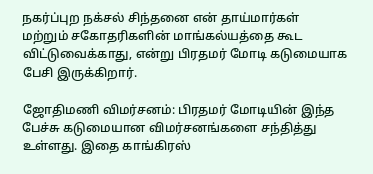நகர்ப்புற நக்சல் சிந்தனை என் தாய்மார்கள் மற்றும் சகோதரிகளின் மாங்கல்யத்தை கூட விட்டுவைக்காது, என்று பிரதமர் மோடி கடுமையாக பேசி இருக்கிறார்.

ஜோதிமணி விமர்சனம்: பிரதமர் மோடியின் இந்த பேச்சு கடுமையான விமர்சனங்களை சந்தித்து உள்ளது. இதை காங்கிரஸ்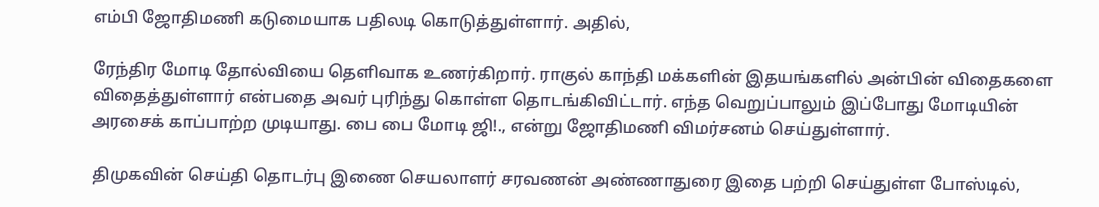எம்பி ஜோதிமணி கடுமையாக பதிலடி கொடுத்துள்ளார். அதில்,

ரேந்திர மோடி தோல்வியை தெளிவாக உணர்கிறார். ராகுல் காந்தி மக்களின் இதயங்களில் அன்பின் விதைகளை விதைத்துள்ளார் என்பதை அவர் புரிந்து கொள்ள தொடங்கிவிட்டார். எந்த வெறுப்பாலும் இப்போது மோடியின் அரசைக் காப்பாற்ற முடியாது. பை பை மோடி ஜி!., என்று ஜோதிமணி விமர்சனம் செய்துள்ளார்.

திமுகவின் செய்தி தொடர்பு இணை செயலாளர் சரவணன் அண்ணாதுரை இதை பற்றி செய்துள்ள போஸ்டில்,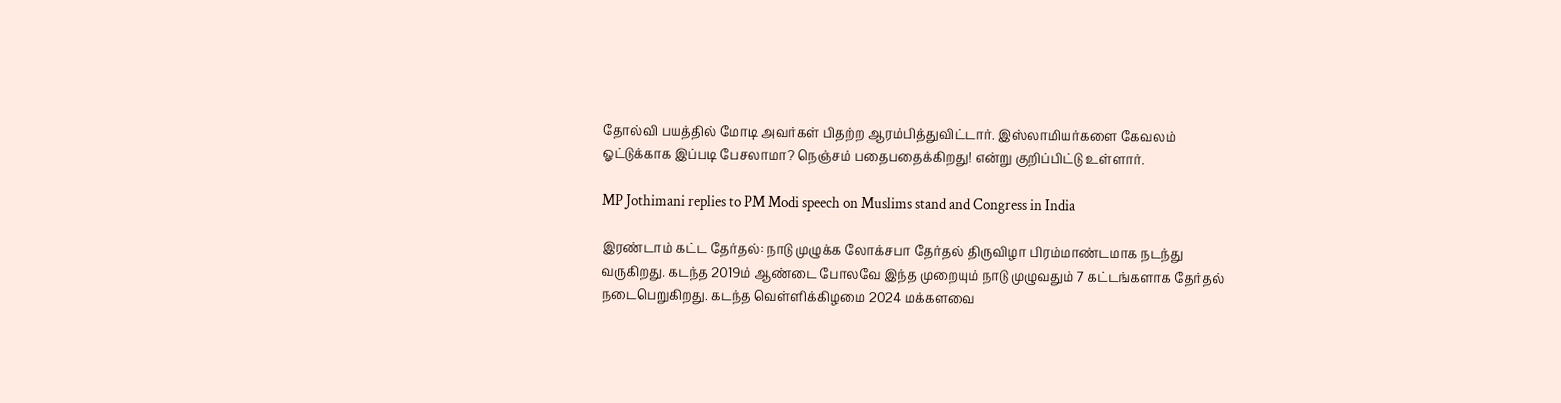தோல்வி பயத்தில் மோடி அவர்கள் பிதற்ற ஆரம்பித்துவிட்டார். இஸ்லாமியர்களை கேவலம் ஓட்டுக்காக இப்படி பேசலாமா? நெஞ்சம் பதைபதைக்கிறது! என்று குறிப்பிட்டு உள்ளார்.

MP Jothimani replies to PM Modi speech on Muslims stand and Congress in India

இரண்டாம் கட்ட தேர்தல்: நாடு முழுக்க லோக்சபா தேர்தல் திருவிழா பிரம்மாண்டமாக நடந்து வருகிறது. கடந்த 2019ம் ஆண்டை போலவே இந்த முறையும் நாடு முழுவதும் 7 கட்டங்களாக தேர்தல் நடைபெறுகிறது. கடந்த வெள்ளிக்கிழமை 2024 மக்களவை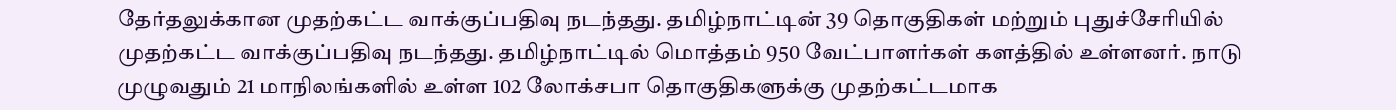தேர்தலுக்கான முதற்கட்ட வாக்குப்பதிவு நடந்தது. தமிழ்நாட்டின் 39 தொகுதிகள் மற்றும் புதுச்சேரியில் முதற்கட்ட வாக்குப்பதிவு நடந்தது. தமிழ்நாட்டில் மொத்தம் 950 வேட்பாளர்கள் களத்தில் உள்ளனர். நாடு முழுவதும் 21 மாநிலங்களில் உள்ள 102 லோக்சபா தொகுதிகளுக்கு முதற்கட்டமாக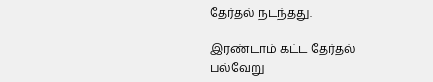தேர்தல் நடந்தது.

இரண்டாம் கட்ட தேர்தல் பல்வேறு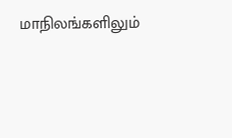மாநிலங்களிலும்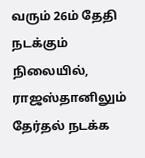வரும் 26ம் தேதி நடக்கும் நிலையில், ராஜஸ்தானிலும் தேர்தல் நடக்க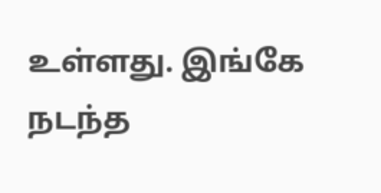உள்ளது. இங்கே நடந்த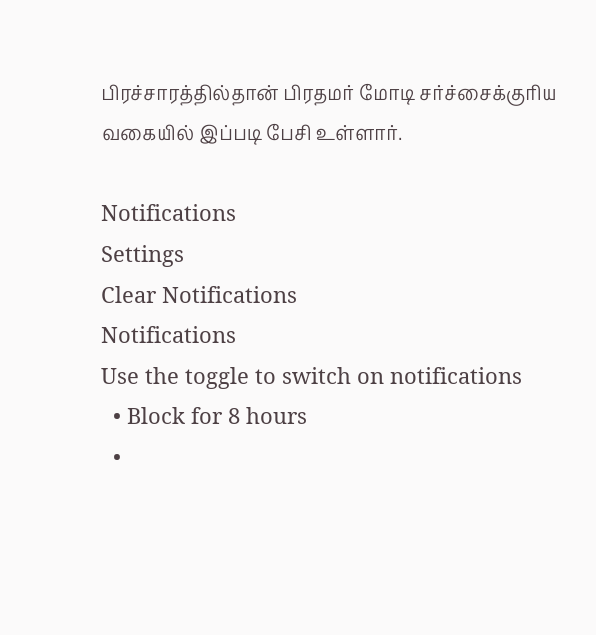பிரச்சாரத்தில்தான் பிரதமர் மோடி சர்ச்சைக்குரிய வகையில் இப்படி பேசி உள்ளார்.

Notifications
Settings
Clear Notifications
Notifications
Use the toggle to switch on notifications
  • Block for 8 hours
  •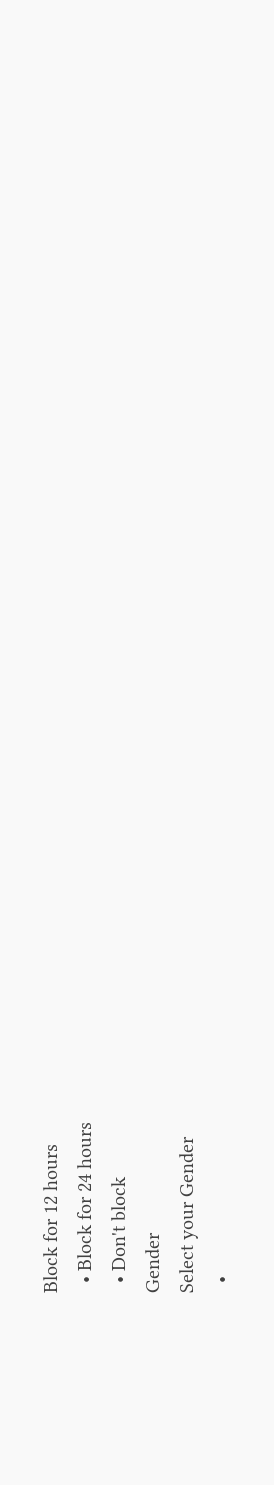Block for 12 hours
  • Block for 24 hours
  • Don't block
Gender
Select your Gender
  •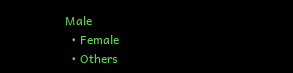Male
  • Female
  • Others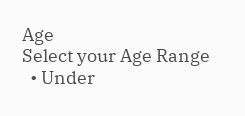Age
Select your Age Range
  • Under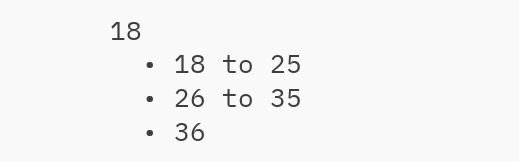18
  • 18 to 25
  • 26 to 35
  • 36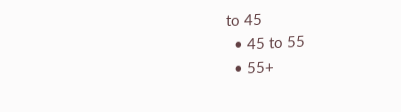to 45
  • 45 to 55
  • 55+